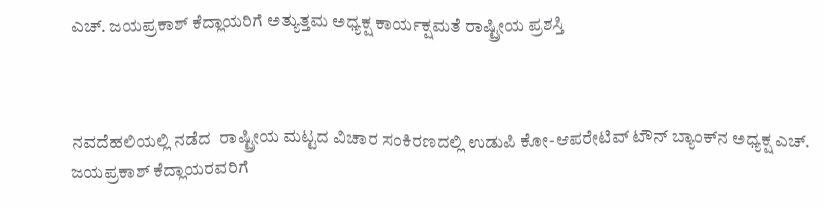ಎಚ್. ಜಯಪ್ರಕಾಶ್ ಕೆದ್ಲಾಯರಿಗೆ ಅತ್ಯುತ್ತಮ ಅಧ್ಯಕ್ಷ ಕಾರ್ಯಕ್ಷಮತೆ ರಾಷ್ಟ್ರೀಯ ಪ್ರಶಸ್ತಿ



ನವದೆಹಲಿಯಲ್ಲಿ ನಡೆದ  ರಾಷ್ಟ್ರೀಯ ಮಟ್ಟದ ವಿಚಾರ ಸಂಕಿರಣದಲ್ಲಿ ಉಡುಪಿ ಕೋ-ಆಪರೇಟಿವ್ ಟೌನ್ ಬ್ಯಾಂಕ್‌ನ ಅಧ್ಯಕ್ಷ ಎಚ್. ಜಯಪ್ರಕಾಶ್ ಕೆದ್ಲಾಯರವರಿಗೆ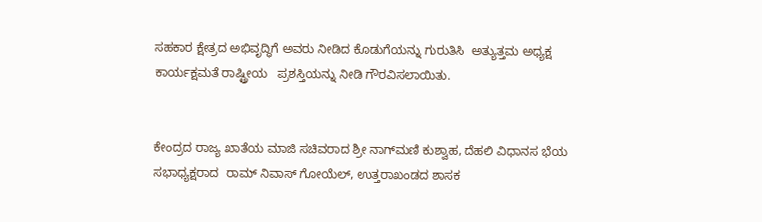ಸಹಕಾರ ಕ್ಷೇತ್ರದ ಅಭಿವೃದ್ಧಿಗೆ ಅವರು ನೀಡಿದ ಕೊಡುಗೆಯನ್ನು ಗುರುತಿಸಿ  ಅತ್ಯುತ್ತಮ ಅಧ್ಯಕ್ಷ ಕಾರ್ಯಕ್ಷಮತೆ ರಾಷ್ಟ್ರೀಯ   ಪ್ರಶಸ್ತಿಯನ್ನು ನೀಡಿ ಗೌರವಿಸಲಾಯಿತು.


ಕೇಂದ್ರದ ರಾಜ್ಯ ಖಾತೆಯ ಮಾಜಿ ಸಚಿವರಾದ ಶ್ರೀ ನಾಗ್‌ಮಣಿ ಕುಶ್ವಾಹ, ದೆಹಲಿ ವಿಧಾನಸ ಭೆಯ ಸಭಾಧ್ಯಕ್ಷರಾದ  ರಾಮ್ ನಿವಾಸ್ ಗೋಯೆಲ್, ಉತ್ತರಾಖಂಡದ ಶಾಸಕ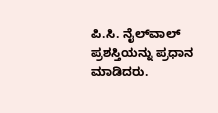ಪಿ.ಸಿ. ನೈಲ್‌ವಾಲ್ ಪ್ರಶಸ್ತಿಯನ್ನು ಪ್ರಧಾನ ಮಾಡಿದರು.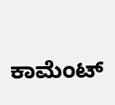ಕಾಮೆಂಟ್‌‌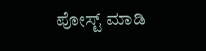ಪೋಸ್ಟ್‌ ಮಾಡಿ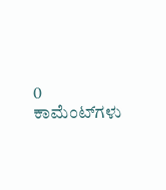0 ಕಾಮೆಂಟ್‌ಗಳು